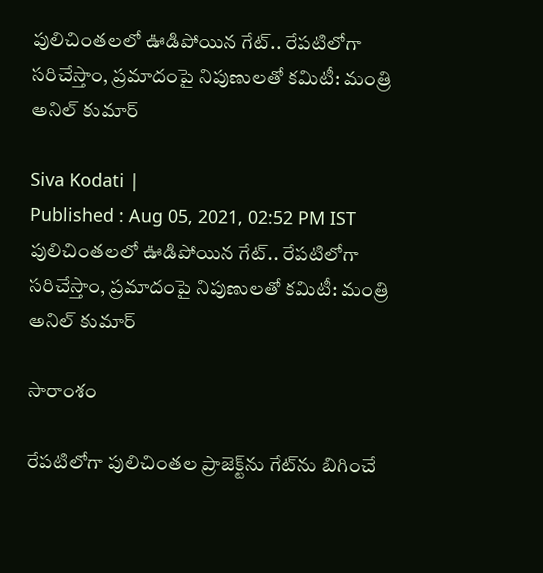పులిచింతలలో ఊడిపోయిన గేట్.. రేపటిలోగా సరిచేస్తాం, ప్రమాదంపై నిపుణులతో కమిటీ: మంత్రి అనిల్ కుమార్

Siva Kodati |
Published : Aug 05, 2021, 02:52 PM IST
పులిచింతలలో ఊడిపోయిన గేట్.. రేపటిలోగా సరిచేస్తాం, ప్రమాదంపై నిపుణులతో కమిటీ: మంత్రి అనిల్ కుమార్

సారాంశం

రేపటిలోగా పులిచింతల ప్రాజెక్ట్‌ను గేట్‌ను బిగించే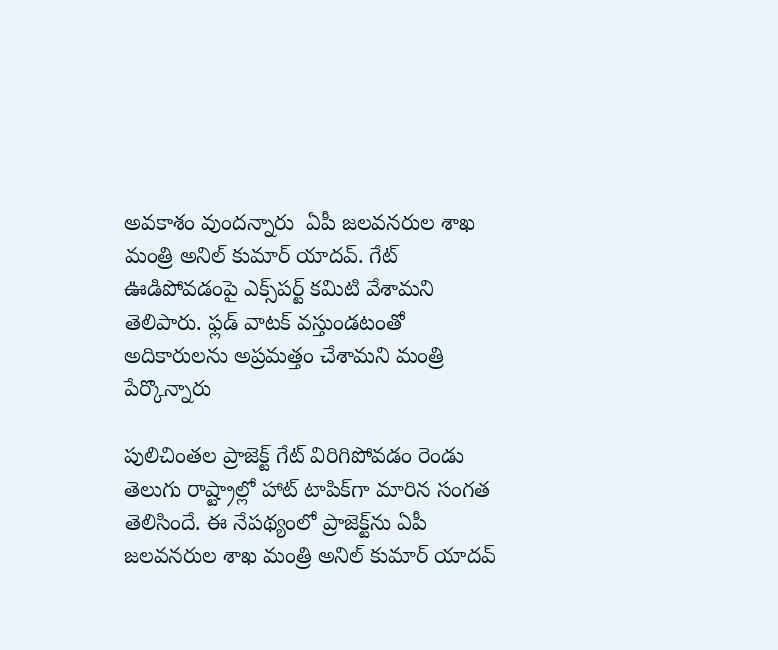అవకాశం వుందన్నారు  ఏపీ జలవనరుల శాఖ మంత్రి అనిల్ కుమార్ యాదవ్. గేట్ ఊడిపోవడంపై ఎక్స్‌పర్ట్ కమిటి వేశామని తెలిపారు. ఫ్లడ్ వాటక్ వస్తుండటంతో అదికారులను అప్రమత్తం చేశామని మంత్రి పేర్కొన్నారు

పులిచింతల ప్రాజెక్ట్ గేట్ విరిగిపోవడం రెండు తెలుగు రాష్ట్రాల్లో హాట్ టాపిక్‌గా మారిన సంగత తెలిసిందే. ఈ నేపథ్యంలో ప్రాజెక్ట్‌ను ఏపీ జలవనరుల శాఖ మంత్రి అనిల్ కుమార్ యాదవ్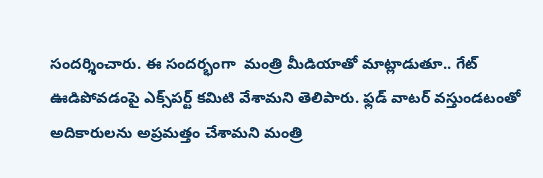సందర్శించారు. ఈ సందర్భంగా  మంత్రి మీడియాతో మాట్లాడుతూ.. గేట్ ఊడిపోవడంపై ఎక్స్‌పర్ట్ కమిటి వేశామని తెలిపారు. ఫ్లడ్ వాటర్ వస్తుండటంతో అదికారులను అప్రమత్తం చేశామని మంత్రి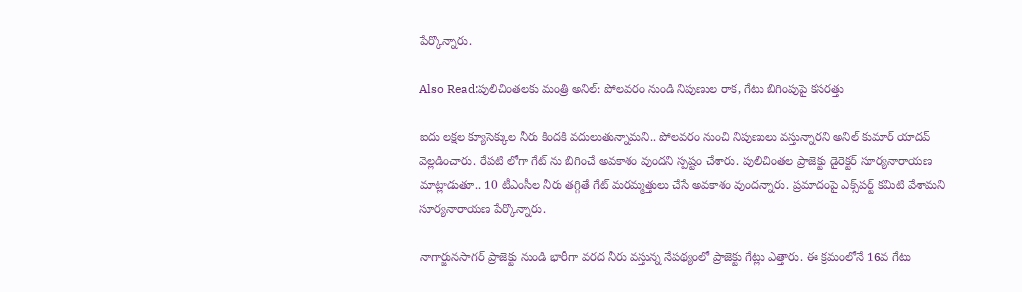పేర్కొన్నారు.

Also Read:పులిచింతలకు మంత్రి అనిల్: పోలవరం నుండి నిపుణుల రాక, గేటు బిగింపుపై కసరత్తు

ఐదు లక్షల క్యూసెక్కుల నీరు కిందకి వదులుతున్నామని.. పోలవరం నుంచి నిపుణులు వస్తున్నారని అనిల్ కుమార్ యాదవ్ వెల్లడించారు. రేపటి లోగా గేట్ ను బిగించే అవకాశం వుందని స్పష్టం చేశారు. పులిచింతల ప్రాజెక్టు డైరెక్టర్ సూర్యనారాయణ మాట్లాడుతూ.. 10 టీఎంసీల నీరు తగ్గితే గేట్ మరమ్మత్తులు చేసే అవకాశం వుందన్నారు. ప్రమాదంపై ఎక్స్‌పర్ట్ కమిటి వేశామని సూర్యనారాయణ పేర్కొన్నారు.

నాగార్జునసాగర్ ప్రాజెక్టు నుండి భారీగా వరద నీరు వస్తున్న నేపథ్యంలో ప్రాజెక్టు గేట్లు ఎత్తారు. ఈ క్రమంలోనే 16వ గేటు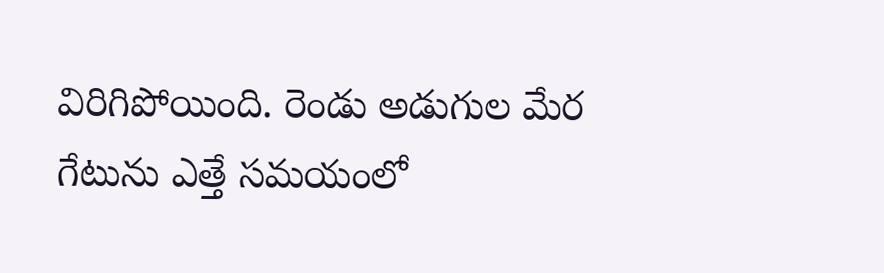విరిగిపోయింది. రెండు అడుగుల మేర గేటును ఎత్తే సమయంలో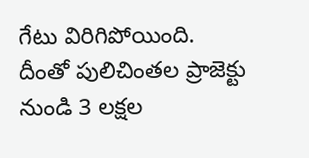గేటు విరిగిపోయింది. దీంతో పులిచింతల ప్రాజెక్టు నుండి 3 లక్షల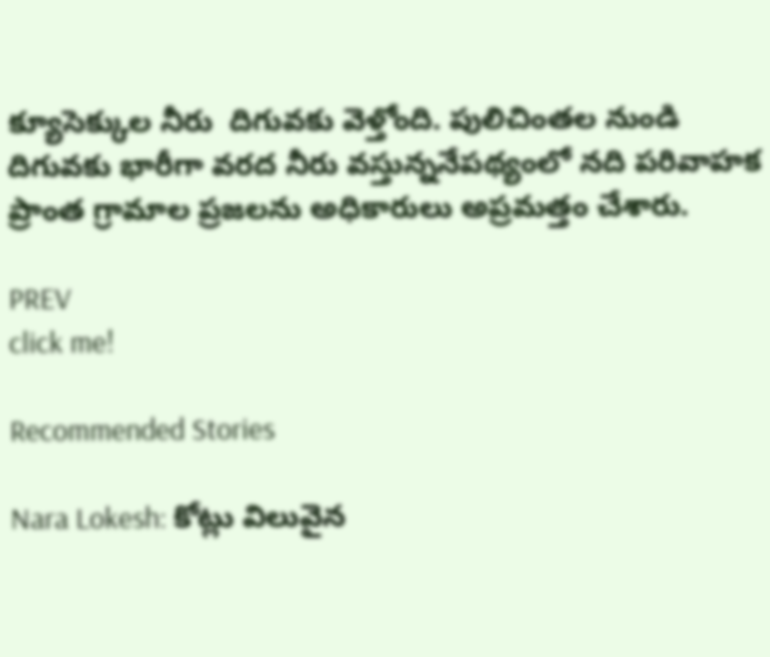క్యూసెక్కుల నీరు  దిగువకు వెళ్తోంది. పులిచింతల నుండి దిగువకు భారీగా వరద నీరు వస్తున్ననేపథ్యంలో నది పరివాహక ప్రాంత గ్రామాల ప్రజలను అధికారులు అప్రమత్తం చేశారు.

PREV
click me!

Recommended Stories

Nara Lokesh: కోట్లు విలువైన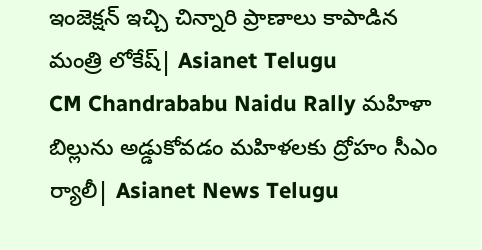ఇంజెక్షన్ ఇచ్చి చిన్నారి ప్రాణాలు కాపాడిన మంత్రి లోకేష్| Asianet Telugu
CM Chandrababu Naidu Rally మహిళా బిల్లును అడ్డుకోవడం మహిళలకు ద్రోహం సీఎం ర్యాలీ| Asianet News Telugu